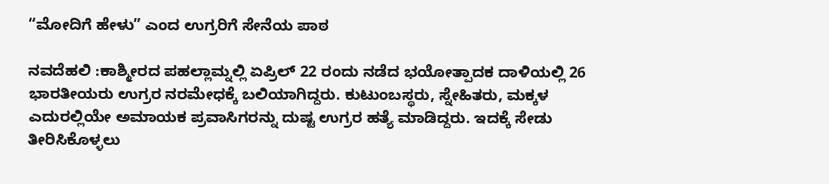“ಮೋದಿಗೆ ಹೇಳು” ಎಂದ ಉಗ್ರರಿಗೆ ಸೇನೆಯ ಪಾಠ

ನವದೆಹಲಿ :ಕಾಶ್ಮೀರದ ಪಹಲ್ಲಾಮ್ನಲ್ಲಿ ಏಪ್ರಿಲ್ 22 ರಂದು ನಡೆದ ಭಯೋತ್ಪಾದಕ ದಾಳಿಯಲ್ಲಿ 26 ಭಾರತೀಯರು ಉಗ್ರರ ನರಮೇಧಕ್ಕೆ ಬಲಿಯಾಗಿದ್ದರು. ಕುಟುಂಬಸ್ಥರು, ಸ್ನೇಹಿತರು, ಮಕ್ಕಳ ಎದುರಲ್ಲಿಯೇ ಅಮಾಯಕ ಪ್ರವಾಸಿಗರನ್ನು ದುಷ್ಟ ಉಗ್ರರ ಹತ್ಯೆ ಮಾಡಿದ್ದರು. ಇದಕ್ಕೆ ಸೇಡು ತೀರಿಸಿಕೊಳ್ಳಲು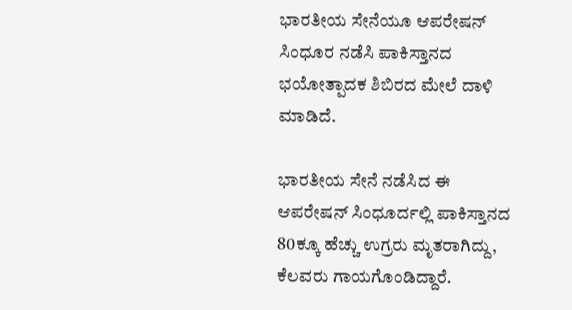ಭಾರತೀಯ ಸೇನೆಯೂ ಆಪರೇಷನ್ ಸಿಂಧೂರ ನಡೆಸಿ ಪಾಕಿಸ್ತಾನದ ಭಯೋತ್ಪಾದಕ ಶಿಬಿರದ ಮೇಲೆ ದಾಳಿ ಮಾಡಿದೆ.

ಭಾರತೀಯ ಸೇನೆ ನಡೆಸಿದ ಈ ಆಪರೇಷನ್ ಸಿಂಧೂರ್ದಲ್ಲಿ ಪಾಕಿಸ್ತಾನದ 80ಕ್ಕೂ ಹೆಚ್ಚು ಉಗ್ರರು ಮೃತರಾಗಿದ್ದು, ಕೆಲವರು ಗಾಯಗೊಂಡಿದ್ದಾರೆ.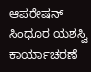ಆಪರೇಷನ್ ಸಿಂಧೂರ ಯಶಸ್ವಿ ಕಾರ್ಯಾಚರಣೆ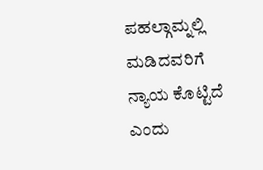ಪಹಲ್ಗಾಮ್ನಲ್ಲಿ ಮಡಿದವರಿಗೆ ನ್ಯಾಯ ಕೊಟ್ಟಿದೆ ಎಂದು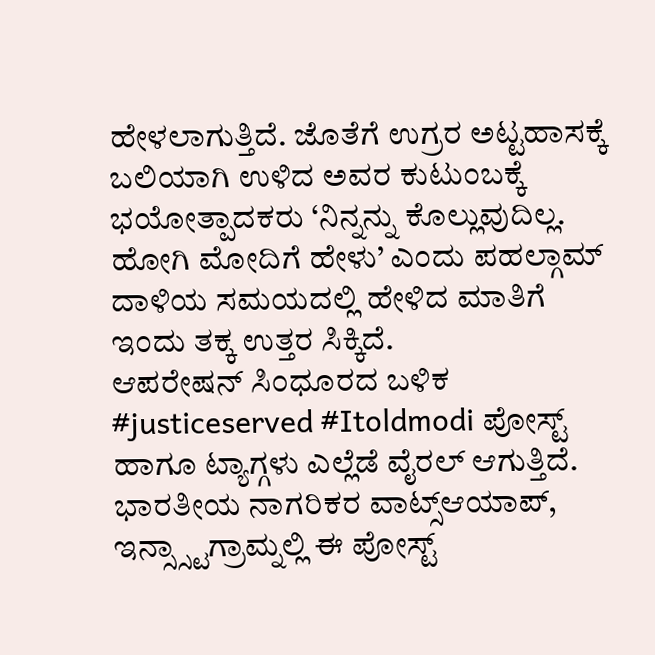ಹೇಳಲಾಗುತ್ತಿದೆ. ಜೊತೆಗೆ ಉಗ್ರರ ಅಟ್ಟಹಾಸಕ್ಕೆ ಬಲಿಯಾಗಿ ಉಳಿದ ಅವರ ಕುಟುಂಬಕ್ಕೆ ಭಯೋತ್ಪಾದಕರು ‘ನಿನ್ನನ್ನು ಕೊಲ್ಲುವುದಿಲ್ಲ. ಹೋಗಿ ಮೋದಿಗೆ ಹೇಳು’ ಎಂದು ಪಹಲ್ಗಾಮ್ ದಾಳಿಯ ಸಮಯದಲ್ಲಿ ಹೇಳಿದ ಮಾತಿಗೆ ಇಂದು ತಕ್ಕ ಉತ್ತರ ಸಿಕ್ಕಿದೆ.
ಆಪರೇಷನ್ ಸಿಂಧೂರದ ಬಳಿಕ #justiceserved #Itoldmodi ಪೋಸ್ಟ್ ಹಾಗೂ ಟ್ಯಾಗ್ಗಳು ಎಲ್ಲೆಡೆ ವೈರಲ್ ಆಗುತ್ತಿದೆ. ಭಾರತೀಯ ನಾಗರಿಕರ ವಾಟ್ಸ್ಆಯಾಪ್, ಇನ್ಸ್ಸ್ಟಾಗ್ರಾಮ್ನಲ್ಲಿ ಈ ಪೋಸ್ಟ್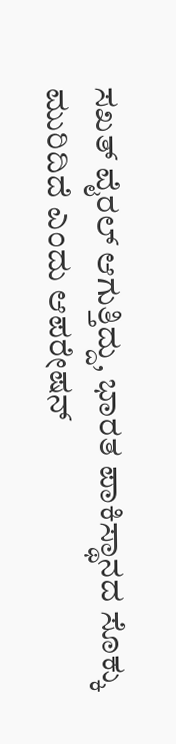ಸಖತ್ ವೈರಲ್ ಆಗುತ್ತಿದ್ದು, ಭಾರತ ಪಾಕಿಸ್ಥಾನದ ಸೊಕ್ಕು ಮುರಿದಿದೆ ಎಂದು ಆಪರೇಷನ್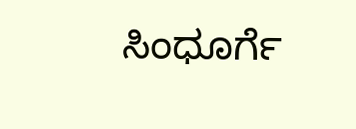ಸಿಂಧೂರ್ಗೆ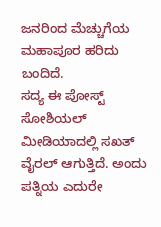ಜನರಿಂದ ಮೆಚ್ಚುಗೆಯ ಮಹಾಪೂರ ಹರಿದು ಬಂದಿದೆ.
ಸದ್ಯ ಈ ಪೋಸ್ಟ್ ಸೋಶಿಯಲ್ ಮೀಡಿಯಾದಲ್ಲಿ ಸಖತ್ ವೈರಲ್ ಆಗುತ್ತಿದೆ. ಅಂದು ಪತ್ನಿಯ ಎದುರೇ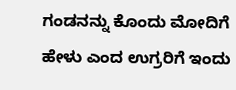ಗಂಡನನ್ನು ಕೊಂದು ಮೋದಿಗೆ ಹೇಳು ಎಂದ ಉಗ್ರರಿಗೆ ಇಂದು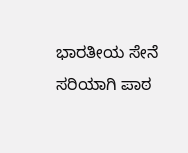ಭಾರತೀಯ ಸೇನೆ ಸರಿಯಾಗಿ ಪಾಠ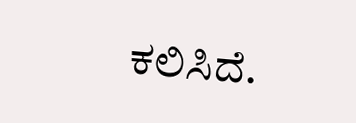ಕಲಿಸಿದೆ.